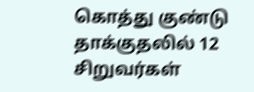கொத்து குண்டு தாக்குதலில் 12 சிறுவர்கள்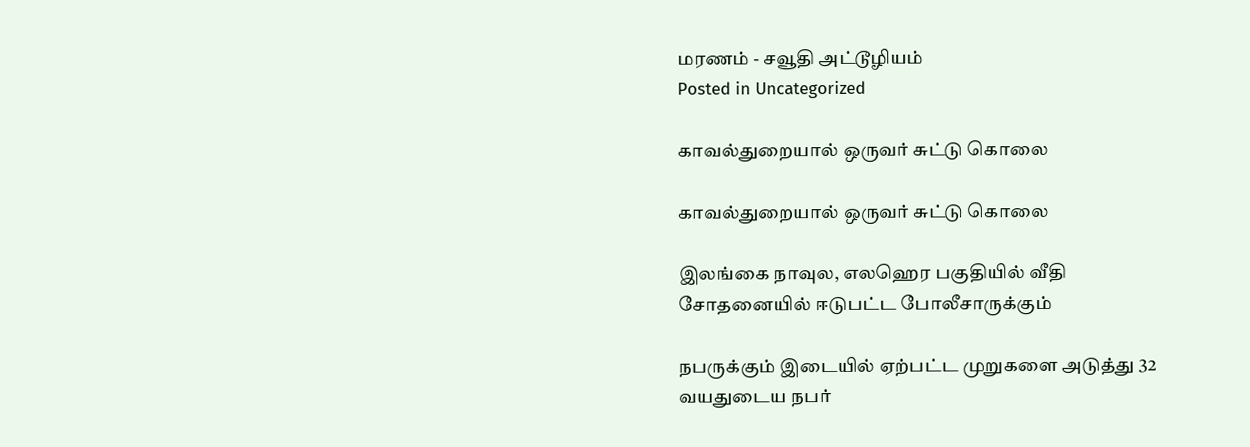மரணம் - சவூதி அட்டூழியம்
Posted in Uncategorized

காவல்துறையால் ஒருவர் சுட்டு கொலை

காவல்துறையால் ஒருவர் சுட்டு கொலை

இலங்கை நாவுல, எலஹெர பகுதியில் வீதி சோதனையில் ஈடுபட்ட போலீசாருக்கும்

நபருக்கும் இடையில் ஏற்பட்ட முறுகளை அடுத்து 32 வயதுடைய நபர்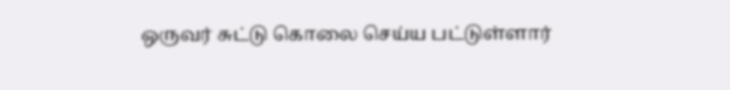ஒருவர் சுட்டு கொலை செய்ய பட்டுள்ளார்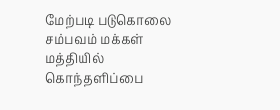மேற்படி படுகொலை சம்பவம் மக்கள் மத்தியில் கொந்தளிப்பை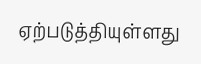ஏற்படுத்தியுள்ளது